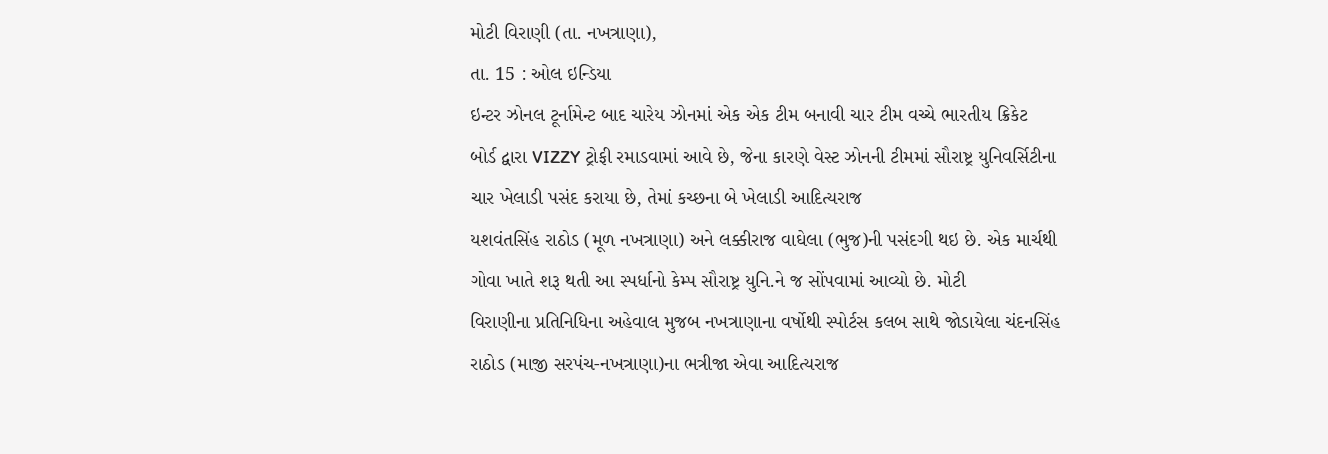મોટી વિરાણી (તા. નખત્રાણા),
તા. 15 : ઓલ ઇન્ડિયા
ઇન્ટર ઝોનલ ટૂર્નામેન્ટ બાદ ચારેય ઝોનમાં એક એક ટીમ બનાવી ચાર ટીમ વચ્ચે ભારતીય ક્રિકેટ
બોર્ડ દ્વારા VIZZY ટ્રોફી રમાડવામાં આવે છે, જેના કારણે વેસ્ટ ઝોનની ટીમમાં સૌરાષ્ટ્ર યુનિવર્સિટીના
ચાર ખેલાડી પસંદ કરાયા છે, તેમાં કચ્છના બે ખેલાડી આદિત્યરાજ
યશવંતસિંહ રાઠોડ (મૂળ નખત્રાણા) અને લક્કીરાજ વાઘેલા (ભુજ)ની પસંદગી થઇ છે. એક માર્ચથી
ગોવા ખાતે શરૂ થતી આ સ્પર્ધાનો કેમ્પ સૌરાષ્ટ્ર યુનિ.ને જ સોંપવામાં આવ્યો છે. મોટી
વિરાણીના પ્રતિનિધિના અહેવાલ મુજબ નખત્રાણાના વર્ષોથી સ્પોર્ટસ કલબ સાથે જોડાયેલા ચંદનસિંહ
રાઠોડ (માજી સરપંચ-નખત્રાણા)ના ભત્રીજા એવા આદિત્યરાજ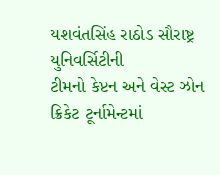યશવંતસિંહ રાઠોડ સૌરાષ્ટ્ર યુનિવર્સિટીની
ટીમનો કેપ્ટન અને વેસ્ટ ઝોન ક્રિકેટ ટૂર્નામેન્ટમાં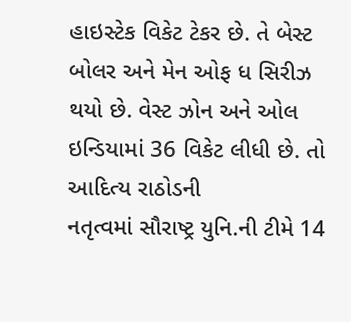હાઇસ્ટેક વિકેટ ટેકર છે. તે બેસ્ટ
બોલર અને મેન ઓફ ધ સિરીઝ થયો છે. વેસ્ટ ઝોન અને ઓલ ઇન્ડિયામાં 36 વિકેટ લીધી છે. તો આદિત્ય રાઠોડની
નતૃત્વમાં સૌરાષ્ટ્ર યુનિ.ની ટીમે 14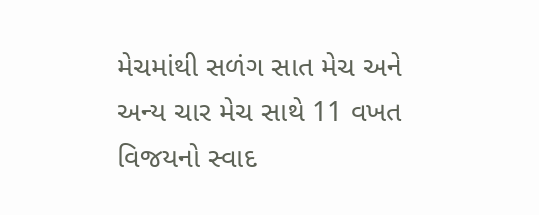મેચમાંથી સળંગ સાત મેચ અને અન્ય ચાર મેચ સાથે 11 વખત વિજયનો સ્વાદ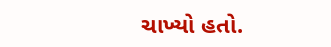ચાખ્યો હતો.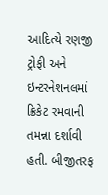આદિત્યે રણજી ટ્રોફી અને ઇન્ટરનેશનલમાં ક્રિકેટ રમવાની તમન્ના દર્શાવી હતી. બીજીતરફ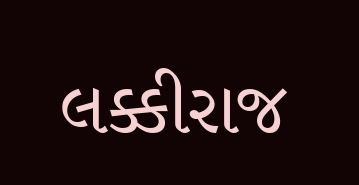લક્કીરાજ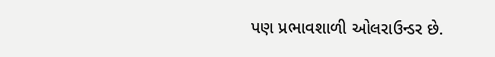પણ પ્રભાવશાળી ઓલરાઉન્ડર છે.